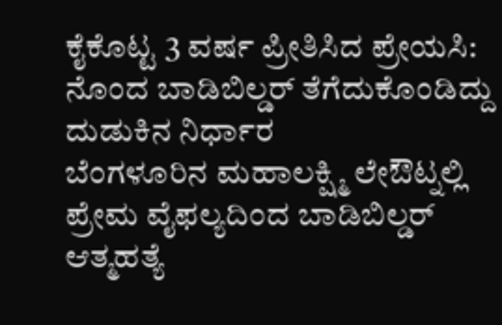ಕೈಕೊಟ್ಟ 3 ವರ್ಷ ಪ್ರೀತಿಸಿದ ಪ್ರೇಯಸಿ: ನೊಂದ ಬಾಡಿಬಿಲ್ಡರ್ ತೆಗೆದುಕೊಂಡಿದ್ದು ದುಡುಕಿನ ನಿರ್ಧಾರ
ಬೆಂಗಳೂರಿನ ಮಹಾಲಕ್ಷ್ಮಿ ಲೇಔಟ್ನಲ್ಲಿ ಪ್ರೇಮ ವೈಫಲ್ಯದಿಂದ ಬಾಡಿಬಿಲ್ಡರ್ ಆತ್ಮಹತ್ಯೆ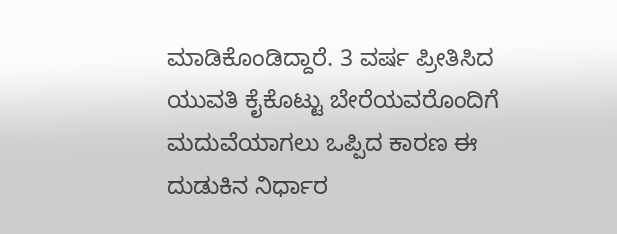ಮಾಡಿಕೊಂಡಿದ್ದಾರೆ. 3 ವರ್ಷ ಪ್ರೀತಿಸಿದ ಯುವತಿ ಕೈಕೊಟ್ಟು ಬೇರೆಯವರೊಂದಿಗೆ ಮದುವೆಯಾಗಲು ಒಪ್ಪಿದ ಕಾರಣ ಈ ದುಡುಕಿನ ನಿರ್ಧಾರ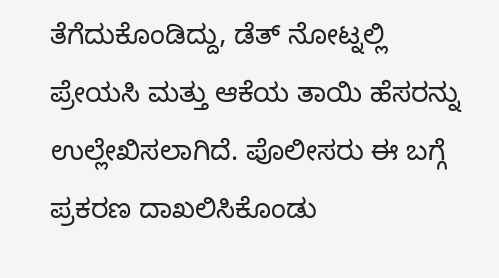ತೆಗೆದುಕೊಂಡಿದ್ದು, ಡೆತ್ ನೋಟ್ನಲ್ಲಿ ಪ್ರೇಯಸಿ ಮತ್ತು ಆಕೆಯ ತಾಯಿ ಹೆಸರನ್ನು ಉಲ್ಲೇಖಿಸಲಾಗಿದೆ. ಪೊಲೀಸರು ಈ ಬಗ್ಗೆ ಪ್ರಕರಣ ದಾಖಲಿಸಿಕೊಂಡು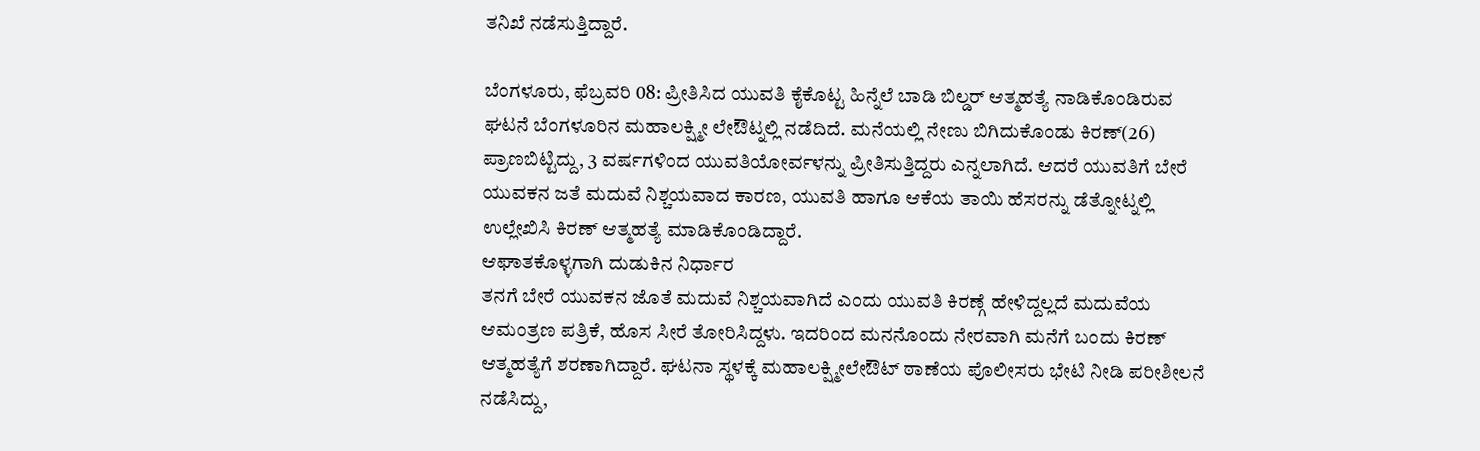ತನಿಖೆ ನಡೆಸುತ್ತಿದ್ದಾರೆ.

ಬೆಂಗಳೂರು, ಫೆಬ್ರವರಿ 08: ಪ್ರೀತಿಸಿದ ಯುವತಿ ಕೈಕೊಟ್ಟ ಹಿನ್ನೆಲೆ ಬಾಡಿ ಬಿಲ್ಡರ್ ಆತ್ಮಹತ್ಯೆ ನಾಡಿಕೊಂಡಿರುವ ಘಟನೆ ಬೆಂಗಳೂರಿನ ಮಹಾಲಕ್ಷ್ಮೀ ಲೇಔಟ್ನಲ್ಲಿ ನಡೆದಿದೆ. ಮನೆಯಲ್ಲಿ ನೇಣು ಬಿಗಿದುಕೊಂಡು ಕಿರಣ್(26) ಪ್ರಾಣಬಿಟ್ಟಿದ್ದು, 3 ವರ್ಷಗಳಿಂದ ಯುವತಿಯೋರ್ವಳನ್ನು ಪ್ರೀತಿಸುತ್ತಿದ್ದರು ಎನ್ನಲಾಗಿದೆ. ಆದರೆ ಯುವತಿಗೆ ಬೇರೆ ಯುವಕನ ಜತೆ ಮದುವೆ ನಿಶ್ಚಯವಾದ ಕಾರಣ, ಯುವತಿ ಹಾಗೂ ಆಕೆಯ ತಾಯಿ ಹೆಸರನ್ನು ಡೆತ್ನೋಟ್ನಲ್ಲಿ ಉಲ್ಲೇಖಿಸಿ ಕಿರಣ್ ಆತ್ಮಹತ್ಯೆ ಮಾಡಿಕೊಂಡಿದ್ದಾರೆ.
ಆಘಾತಕೊಳ್ಳಗಾಗಿ ದುಡುಕಿನ ನಿರ್ಧಾರ
ತನಗೆ ಬೇರೆ ಯುವಕನ ಜೊತೆ ಮದುವೆ ನಿಶ್ಚಯವಾಗಿದೆ ಎಂದು ಯುವತಿ ಕಿರಣ್ಗೆ ಹೇಳಿದ್ದಲ್ಲದೆ ಮದುವೆಯ ಆಮಂತ್ರಣ ಪತ್ರಿಕೆ, ಹೊಸ ಸೀರೆ ತೋರಿಸಿದ್ದಳು. ಇದರಿಂದ ಮನನೊಂದು ನೇರವಾಗಿ ಮನೆಗೆ ಬಂದು ಕಿರಣ್ ಆತ್ಮಹತ್ಯೆಗೆ ಶರಣಾಗಿದ್ದಾರೆ. ಘಟನಾ ಸ್ಥಳಕ್ಕೆ ಮಹಾಲಕ್ಷ್ಮೀಲೇಔಟ್ ಠಾಣೆಯ ಪೊಲೀಸರು ಭೇಟಿ ನೀಡಿ ಪರೀಶೀಲನೆ ನಡೆಸಿದ್ದು,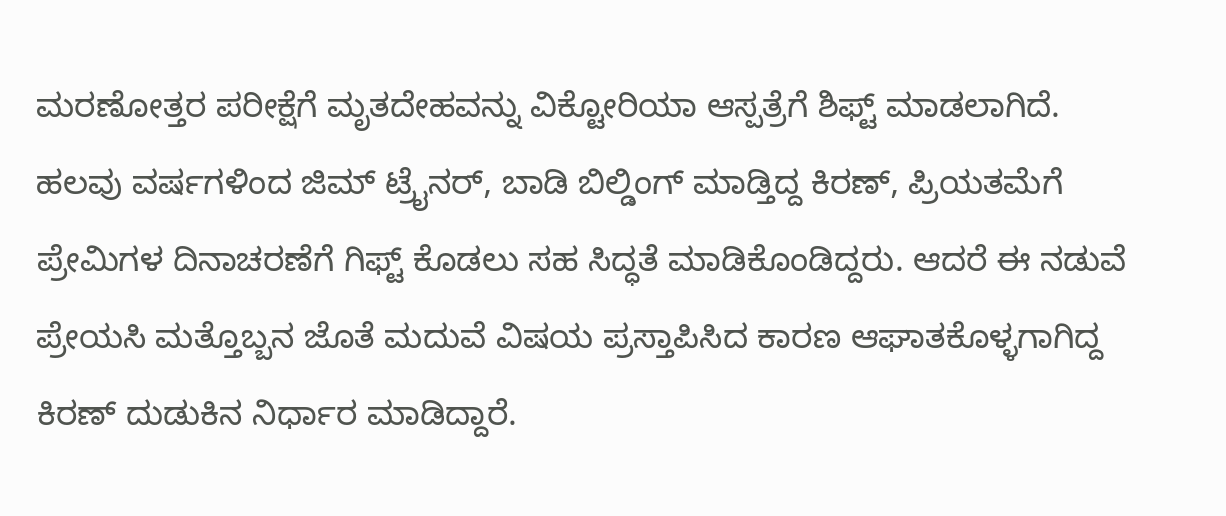ಮರಣೋತ್ತರ ಪರೀಕ್ಷೆಗೆ ಮೃತದೇಹವನ್ನು ವಿಕ್ಟೋರಿಯಾ ಆಸ್ಪತ್ರೆಗೆ ಶಿಫ್ಟ್ ಮಾಡಲಾಗಿದೆ. ಹಲವು ವರ್ಷಗಳಿಂದ ಜಿಮ್ ಟ್ರೈನರ್, ಬಾಡಿ ಬಿಲ್ಡಿಂಗ್ ಮಾಡ್ತಿದ್ದ ಕಿರಣ್, ಪ್ರಿಯತಮೆಗೆ ಪ್ರೇಮಿಗಳ ದಿನಾಚರಣೆಗೆ ಗಿಫ್ಟ್ ಕೊಡಲು ಸಹ ಸಿದ್ಧತೆ ಮಾಡಿಕೊಂಡಿದ್ದರು. ಆದರೆ ಈ ನಡುವೆ ಪ್ರೇಯಸಿ ಮತ್ತೊಬ್ಬನ ಜೊತೆ ಮದುವೆ ವಿಷಯ ಪ್ರಸ್ತಾಪಿಸಿದ ಕಾರಣ ಆಘಾತಕೊಳ್ಳಗಾಗಿದ್ದ ಕಿರಣ್ ದುಡುಕಿನ ನಿರ್ಧಾರ ಮಾಡಿದ್ದಾರೆ.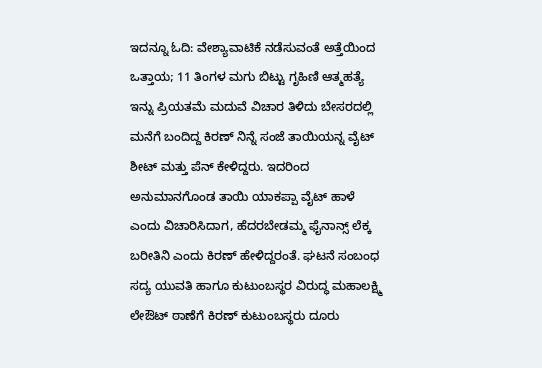ಇದನ್ನೂ ಓದಿ: ವೇಶ್ಯಾವಾಟಿಕೆ ನಡೆಸುವಂತೆ ಅತ್ತೆಯಿಂದ ಒತ್ತಾಯ; 11 ತಿಂಗಳ ಮಗು ಬಿಟ್ಟು ಗೃಹಿಣಿ ಆತ್ಮಹತ್ಯೆ
ಇನ್ನು ಪ್ರಿಯತಮೆ ಮದುವೆ ವಿಚಾರ ತಿಳಿದು ಬೇಸರದಲ್ಲಿ ಮನೆಗೆ ಬಂದಿದ್ದ ಕಿರಣ್ ನಿನ್ನೆ ಸಂಜೆ ತಾಯಿಯನ್ನ ವೈಟ್ ಶೀಟ್ ಮತ್ತು ಪೆನ್ ಕೇಳಿದ್ದರು. ಇದರಿಂದ ಅನುಮಾನಗೊಂಡ ತಾಯಿ ಯಾಕಪ್ಪಾ ವೈಟ್ ಹಾಳೆ ಎಂದು ವಿಚಾರಿಸಿದಾಗ, ಹೆದರಬೇಡಮ್ಮ ಫೈನಾನ್ಸ್ ಲೆಕ್ಕ ಬರೀತಿನಿ ಎಂದು ಕಿರಣ್ ಹೇಳಿದ್ದರಂತೆ. ಘಟನೆ ಸಂಬಂಧ ಸದ್ಯ ಯುವತಿ ಹಾಗೂ ಕುಟುಂಬಸ್ಥರ ವಿರುದ್ಧ ಮಹಾಲಕ್ಷ್ಮಿ ಲೇಔಟ್ ಠಾಣೆಗೆ ಕಿರಣ್ ಕುಟುಂಬಸ್ಥರು ದೂರು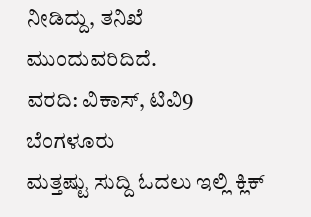ನೀಡಿದ್ದು, ತನಿಖೆ ಮುಂದುವರಿದಿದೆ.
ವರದಿ: ವಿಕಾಸ್, ಟಿವಿ9 ಬೆಂಗಳೂರು
ಮತ್ತಷ್ಟು ಸುದ್ದಿ ಓದಲು ಇಲ್ಲಿ ಕ್ಲಿಕ್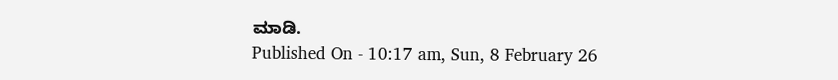ಮಾಡಿ.
Published On - 10:17 am, Sun, 8 February 26